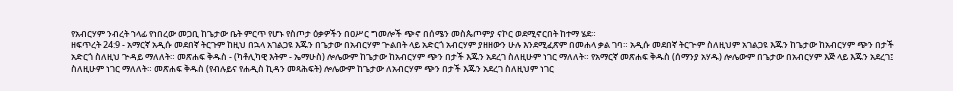የአብርሃም ንብረት ኀላፊ የነበረው መጋቢ ከጌታው ቤት ምርጥ የሆኑ የስጦታ ዕቃዎችን በዐሥር ግመሎች ጭኖ በሰሜን መስጴጦምያ ናኮር ወደሚኖርበት ከተማ ሄደ።
ዘፍጥረት 24:9 - አማርኛ አዲሱ መደበኛ ትርጉም ከዚህ በኋላ አገልጋዩ እጁን በጌታው በአብርሃም ጒልበት ላይ አድርጎ አብርሃም ያዘዘውን ሁሉ እንደሚፈጽም በመሐላ ቃል ገባ። አዲሱ መደበኛ ትርጒም ስለዚህም አገልጋዩ እጁን ከጌታው ከአብርሃም ጭን በታች አድርጎ ስለዚህ ጕዳይ ማለለት። መጽሐፍ ቅዱስ - (ካቶሊካዊ እትም - ኤማሁስ) ሎሌውም ከጌታው ከአብርሃም ጭን በታች እጁን አደረገ ስለዚሁም ነገር ማለለት። የአማርኛ መጽሐፍ ቅዱስ (ሰማንያ አሃዱ) ሎሌውም በጌታው በአብርሃም እጅ ላይ እጁን አደረገ፤ ስለዚሁም ነገር ማለለት። መጽሐፍ ቅዱስ (የብሉይና የሐዲስ ኪዳን መጻሕፍት) ሎሌውም ከጌታው ለአብርሃም ጭን በታች እጁን አደረገ ስለዚህም ነገር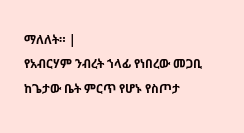ማለለት። |
የአብርሃም ንብረት ኀላፊ የነበረው መጋቢ ከጌታው ቤት ምርጥ የሆኑ የስጦታ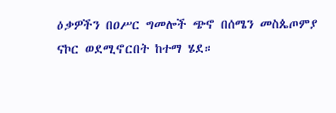ዕቃዎችን በዐሥር ግመሎች ጭኖ በሰሜን መስጴጦምያ ናኮር ወደሚኖርበት ከተማ ሄደ።